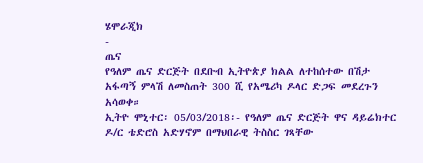ሄሞራጂክ
-
ጤና
የዓለም ጤና ድርጅት በደቡብ ኢትዮጵያ ክልል ለተከሰተው በሽታ አፋጣኝ ምላሽ ለመስጠት 300 ሺ የአሜሪካ ዶላር ድጋፍ መደረጉን አሳወቀ።
ኢትዮ ሞኒተር፡ 05/03/2018፡- የዓለም ጤና ድርጅት ዋና ዳይሬክተር ዶ/ር ቴድሮስ አድሃኖም በማህበራዊ ትስስር ገጻቸው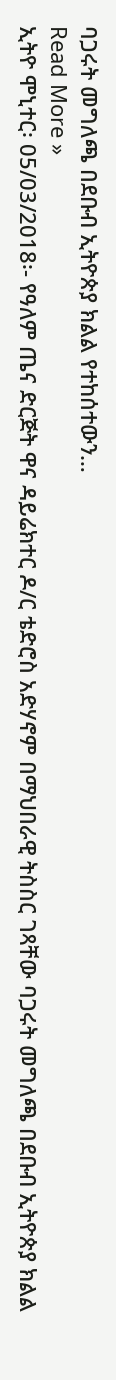ባጋሩት መግለጫ በደቡብ ኢትዮጵያ ክልል የተከሰተውን…
Read More »
ኢትዮ ሞኒተር፡ 05/03/2018፡- የዓለም ጤና ድርጅት ዋና ዳይሬክተር ዶ/ር ቴድሮስ አድሃኖም በማህበራዊ ትስስር ገጻቸው ባጋሩት መግለጫ በደቡብ ኢትዮጵያ ክልል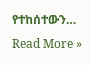የተከሰተውን…
Read More »